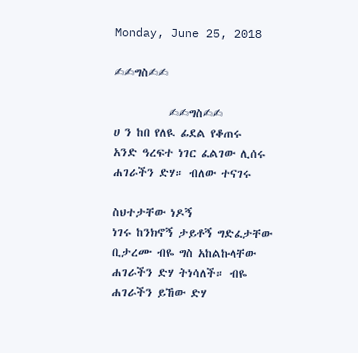Monday, June 25, 2018

✍✍ግስ✍✍

           ✍✍ግስ✍✍
ሀ ን ከበ የለዪ ፊደል የቆጠሩ
አንድ ዓረፍተ ነገር ፈልገው ሊሰሩ
ሐገራችን ድሃ። ብለው ተናገሩ

ስህተታቸው ነዶኝ
ነገሩ ከንክኖኝ ታይቶኝ ግድፈታቸው
ቢታረሙ ብዬ ግስ አከልኩላቸው
ሐገራችን ድሃ ትነሳለች። ብዬ
ሐገራችን ይኸው ድሃ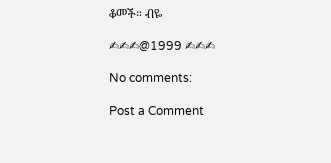ቆመች። ብዬ

✍✍✍@1999 ✍✍✍

No comments:

Post a Comment